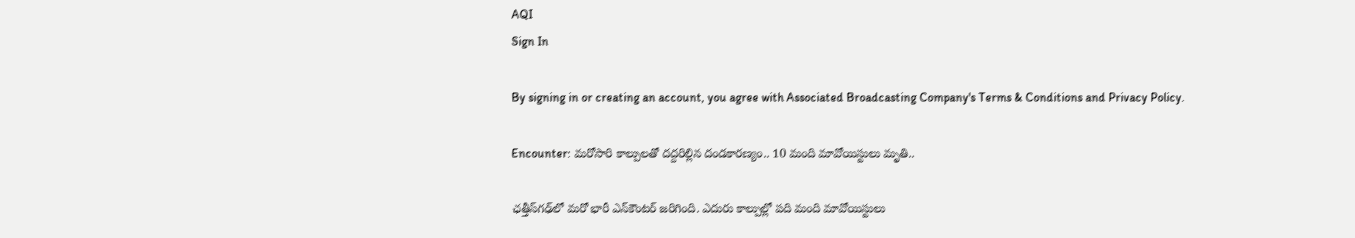AQI
Sign In

By signing in or creating an account, you agree with Associated Broadcasting Company's Terms & Conditions and Privacy Policy.

Encounter: మరోసారి కాల్పులతో దద్దరిల్లిన దండకారణ్యం.. 10 మంది మావోయిస్టులు మృతి..

ఛత్తీస్‌గఢ్‌లో మరో భారీ ఎన్‌కౌంటర్‌ జరిగింది. ఎదురు కాల్పుల్లో పది మంది మావోయిస్టులు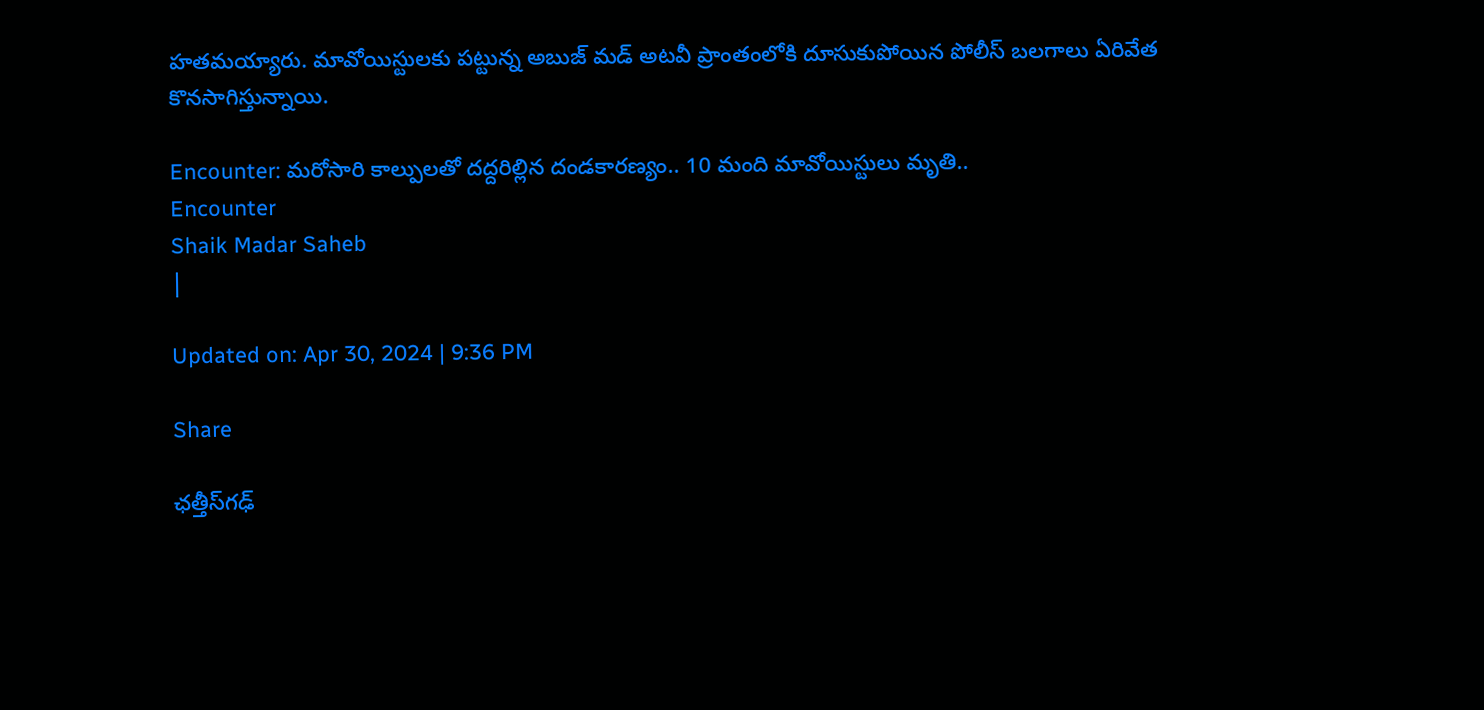హతమయ్యారు. మావోయిస్టులకు పట్టున్న అబుజ్‌ మడ్‌ అటవీ ప్రాంతంలోకి దూసుకుపోయిన పోలీస్‌ బలగాలు ఏరివేత కొనసాగిస్తున్నాయి.

Encounter: మరోసారి కాల్పులతో దద్దరిల్లిన దండకారణ్యం.. 10 మంది మావోయిస్టులు మృతి..
Encounter
Shaik Madar Saheb
|

Updated on: Apr 30, 2024 | 9:36 PM

Share

ఛత్తీస్‌గఢ్‌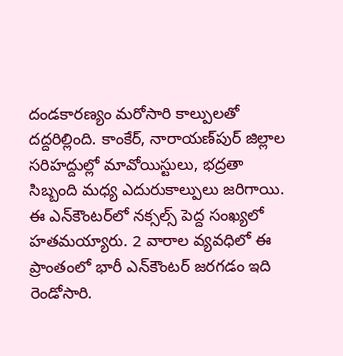దండకారణ్యం మరోసారి కాల్పులతో దద్దరిల్లింది. కాంకేర్‌, నారాయణ్‌పుర్‌ జిల్లాల సరిహద్దుల్లో మావోయిస్టులు, భద్రతా సిబ్బంది మధ్య ఎదురుకాల్పులు జరిగాయి. ఈ ఎన్‌కౌంటర్‌లో నక్సల్స్‌ పెద్ద సంఖ్యలో హతమయ్యారు. 2 వారాల వ్యవధిలో ఈ ప్రాంతంలో భారీ ఎన్‌కౌంటర్‌ జరగడం ఇది రెండోసారి.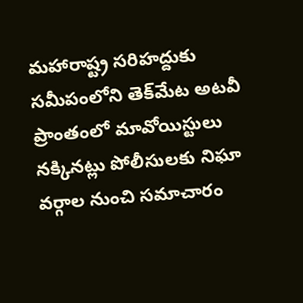మహారాష్ట్ర సరిహద్దుకు సమీపంలోని తెక్‌మేట అటవీ ప్రాంతంలో మావోయిస్టులు నక్కినట్లు పోలీసులకు నిఘా వర్గాల నుంచి సమాచారం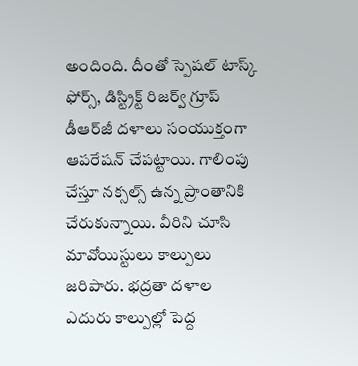అందింది. దీంతో స్పెషల్‌ టాస్క్‌ ఫోర్స్‌, డిస్ట్రిక్ట్‌ రిజర్వ్‌ గ్రూప్‌ డీఆర్‌జీ దళాలు సంయుక్తంగా ఆపరేషన్‌ చేపట్టాయి. గాలింపు చేస్తూ నక్సల్స్‌ ఉన్న ప్రాంతానికి చేరుకున్నాయి. వీరిని చూసి మావోయిస్టులు కాల్పులు జరిపారు. భద్రతా దళాల ఎదురు కాల్పుల్లో పెద్ద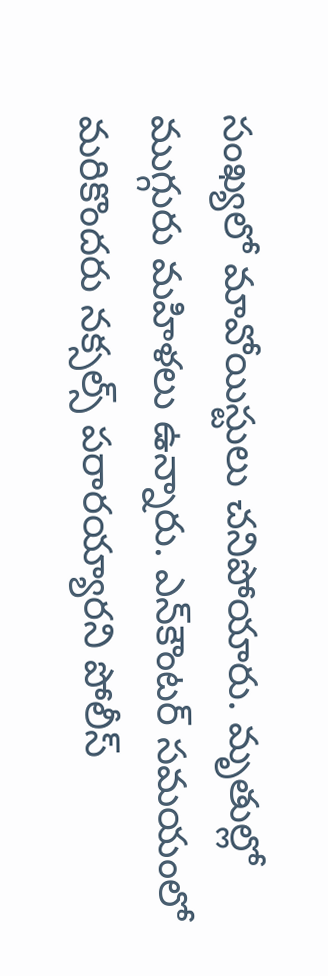సంఖ్యలో మావోయిస్టులు చనిపోయారు. మృతుల్లో ముగ్గురు మహిళలు ఉన్నారు. ఎన్‌కౌంటర్‌ సమయంలో మరికొందరు నక్సల్స్‌ పరారయ్యారని పోలీస్‌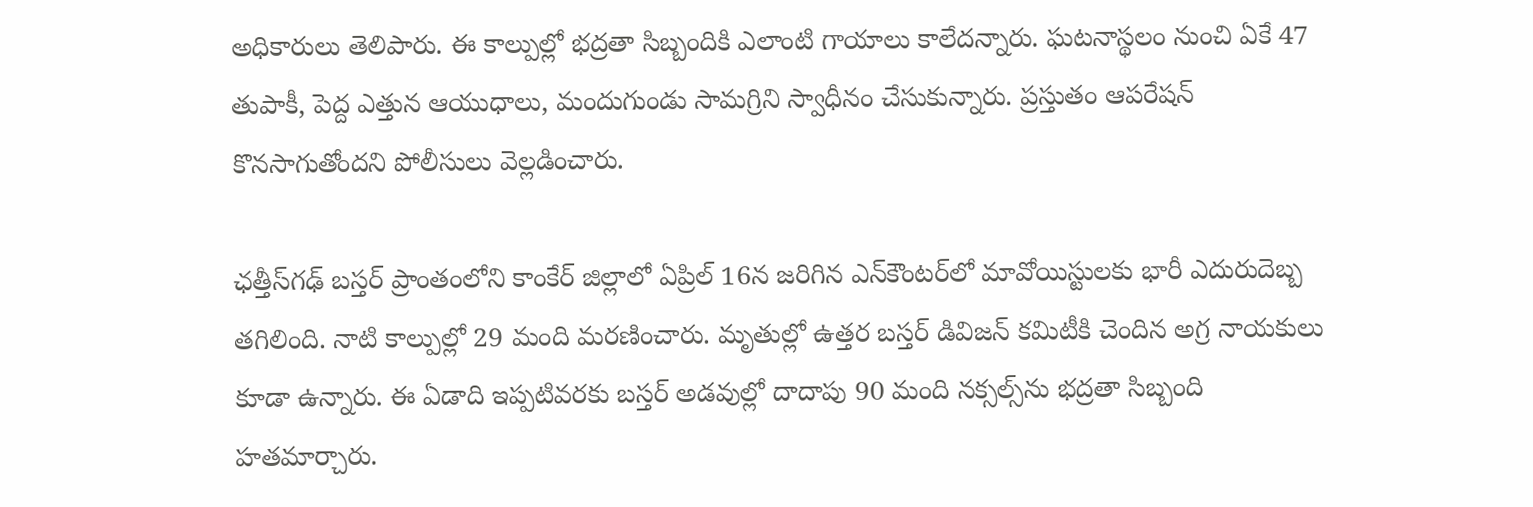అధికారులు తెలిపారు. ఈ కాల్పుల్లో భద్రతా సిబ్బందికి ఎలాంటి గాయాలు కాలేదన్నారు. ఘటనాస్థలం నుంచి ఏకే 47 తుపాకీ, పెద్ద ఎత్తున ఆయుధాలు, మందుగుండు సామగ్రిని స్వాధీనం చేసుకున్నారు. ప్రస్తుతం ఆపరేషన్‌ కొనసాగుతోందని పోలీసులు వెల్లడించారు.

ఛత్తీస్‌గఢ్‌ బస్తర్‌ ప్రాంతంలోని కాంకేర్‌ జిల్లాలో ఏప్రిల్‌ 16న జరిగిన ఎన్‌కౌంటర్‌లో మావోయిస్టులకు భారీ ఎదురుదెబ్బ తగిలింది. నాటి కాల్పుల్లో 29 మంది మరణించారు. మృతుల్లో ఉత్తర బస్తర్‌ డివిజన్‌ కమిటీకి చెందిన అగ్ర నాయకులు కూడా ఉన్నారు. ఈ ఏడాది ఇప్పటివరకు బస్తర్‌ అడవుల్లో దాదాపు 90 మంది నక్సల్స్‌ను భద్రతా సిబ్బంది హతమార్చారు.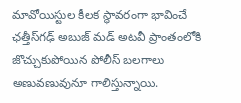మావోయిస్టుల కీలక స్థావరంగా భావించే ఛత్తీస్‌గఢ్‌ అబుజ్‌ మడ్‌ అటవీ ప్రాంతంలోకి జొచ్చుకుపోయిన పోలీస్‌ బలగాలు అణువణువునూ గాలిస్తున్నాయి.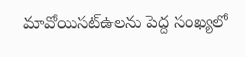మావోయిసట్ఉలను పెద్ద సంఖ్యలో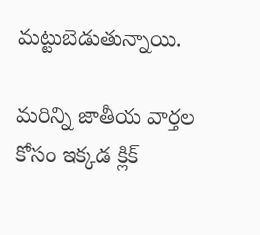మట్టుబెడుతున్నాయి.

మరిన్ని జాతీయ వార్తల కోసం ఇక్కడ క్లిక్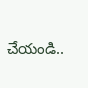చేయండి..